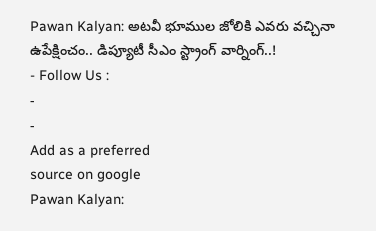Pawan Kalyan: అటవీ భూముల జోలికి ఎవరు వచ్చినా ఉపేక్షించం.. డిప్యూటీ సీఎం స్ట్రాంగ్ వార్నింగ్..!
- Follow Us :
-
-
Add as a preferred
source on google
Pawan Kalyan: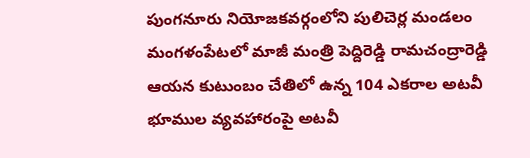పుంగనూరు నియోజకవర్గంలోని పులిచెర్ల మండలం మంగళంపేటలో మాజీ మంత్రి పెద్దిరెడ్డి రామచంద్రారెడ్డి ఆయన కుటుంబం చేతిలో ఉన్న 104 ఎకరాల అటవీ భూముల వ్యవహారంపై అటవీ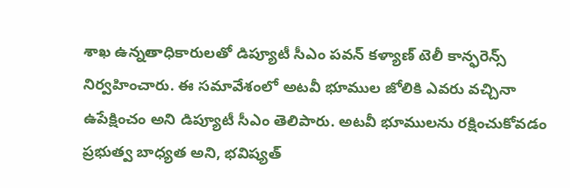శాఖ ఉన్నతాధికారులతో డిప్యూటీ సీఎం పవన్ కళ్యాణ్ టెలీ కాన్ఫరెన్స్ నిర్వహించారు. ఈ సమావేశంలో అటవీ భూముల జోలికి ఎవరు వచ్చినా ఉపేక్షించం అని డిప్యూటీ సీఎం తెలిపారు. అటవీ భూములను రక్షించుకోవడం ప్రభుత్వ బాధ్యత అని, భవిష్యత్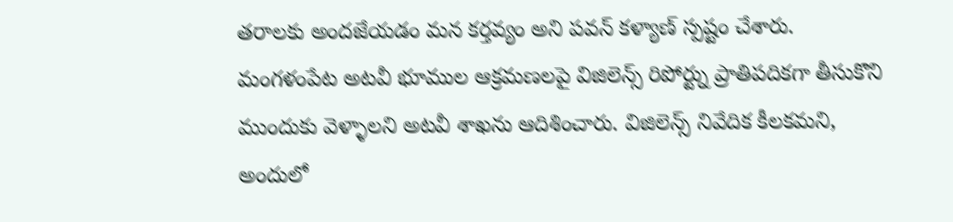తరాలకు అందజేయడం మన కర్తవ్యం అని పవన్ కళ్యాణ్ స్పష్టం చేశారు. మంగళంపేట అటవీ భూముల ఆక్రమణలపై విజిలెన్స్ రిపోర్ట్ను ప్రాతిపదికగా తీసుకొని ముందుకు వెళ్ళాలని అటవీ శాఖను ఆదిశించారు. విజిలెన్స్ నివేదిక కీలకమని, అందులో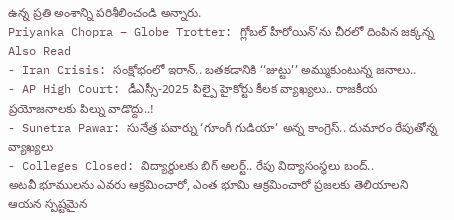ఉన్న ప్రతి అంశాన్ని పరిశీలించండి అన్నారు.
Priyanka Chopra – Globe Trotter: గ్లోబల్ హీరోయిన్’ను చీరలో దింపిన జక్కన్న
Also Read
- Iran Crisis: సంక్షోభంలో ఇరాన్.. బతకడానికి ‘‘జుట్టు’’ అమ్ముకుంటున్న జనాలు..
- AP High Court: డీఎస్సీ-2025 పిల్పై హైకోర్టు కీలక వ్యాఖ్యలు.. రాజకీయ ప్రయోజనాలకు పిల్ను వాడొద్దు..!
- Sunetra Pawar: సునేత్ర పవార్ను ‘గూంగీ గుడియా’ అన్న కాంగ్రెస్.. దుమారం రేపుతోన్న వ్యాఖ్యలు
- Colleges Closed: విద్యార్థులకు బిగ్ అలర్ట్.. రేపు విద్యాసంస్థలు బంద్..
అటవీ భూములను ఎవరు ఆక్రమించారో, ఎంత భూమి ఆక్రమించారో ప్రజలకు తెలియాలని ఆయన స్పష్టమైన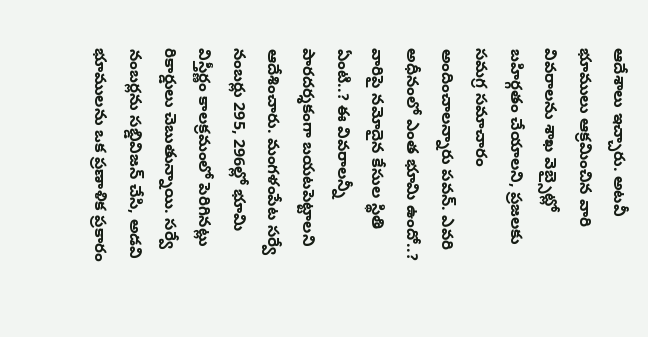ఆదేశాలు ఇచ్చారు. అటవీ భూములు ఆక్రమించిన వారి వివరాలను శాఖ వెబ్సైట్లో బహిర్గతం చేయాలని, ప్రజలకు సమగ్ర సమాచారం అందించాలన్నారు పవన్. ఎవరి అధీనంలో ఎంత భూమి ఉందో..? వారిపై నమోదైన కేసుల స్థితి ఏంటి..? ఈ వివరాలన్నీ పారదర్శకంగా బయటపెట్టాలని ఆదేశించారు. మంగళంపేట సర్వే నంబర్లు 295, 296ల్లో భూమి విస్తీర్ణం కాలక్రమంలో పెరిగినట్లు రికార్డులు చెబుతున్నాయి. సర్వే నంబర్లను సబ్డివిజన్ చేసి, అడవి భూములను ఒక ప్రణాళిక ప్రకారం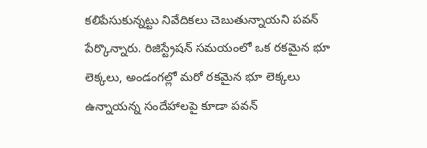కలిపేసుకున్నట్టు నివేదికలు చెబుతున్నాయని పవన్ పేర్కొన్నారు. రిజిస్ట్రేషన్ సమయంలో ఒక రకమైన భూ లెక్కలు, అండంగల్లో మరో రకమైన భూ లెక్కలు ఉన్నాయన్న సందేహాలపై కూడా పవన్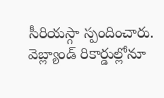సీరియస్గా స్పందించారు. వెబ్ల్యాండ్ రికార్డుల్లోనూ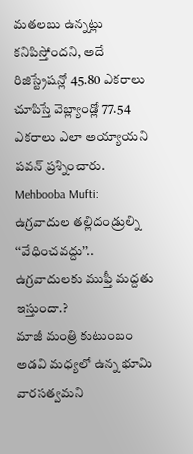మతలబు ఉన్నట్లు కనిపిస్తోందని, అదే రిజిస్ట్రేషన్లో 45.80 ఎకరాలు చూపిస్తే వెబ్ల్యాండ్లో 77.54 ఎకరాలు ఎలా అయ్యాయని పవన్ ప్రశ్నించారు.
Mehbooba Mufti: ఉగ్రవాదుల తల్లిదండ్రుల్ని ‘‘వేధించవద్దు’’.. ఉగ్రవాదులకు ముఫ్తీ మద్దతు ఇస్తుందా.?
మాజీ మంత్రి కుటుంబం అడవి మధ్యలో ఉన్న భూమి వారసత్వమని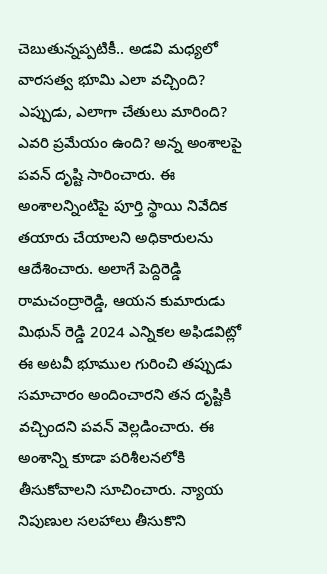చెబుతున్నప్పటికీ.. అడవి మధ్యలో వారసత్వ భూమి ఎలా వచ్చింది? ఎప్పుడు, ఎలాగా చేతులు మారింది? ఎవరి ప్రమేయం ఉంది? అన్న అంశాలపై పవన్ దృష్టి సారించారు. ఈ అంశాలన్నింటిపై పూర్తి స్థాయి నివేదిక తయారు చేయాలని అధికారులను ఆదేశించారు. అలాగే పెద్దిరెడ్డి రామచంద్రారెడ్డి, ఆయన కుమారుడు మిథున్ రెడ్డి 2024 ఎన్నికల అఫిడవిట్లో ఈ అటవీ భూముల గురించి తప్పుడు సమాచారం అందించారని తన దృష్టికి వచ్చిందని పవన్ వెల్లడించారు. ఈ అంశాన్ని కూడా పరిశీలనలోకి తీసుకోవాలని సూచించారు. న్యాయ నిపుణుల సలహాలు తీసుకొని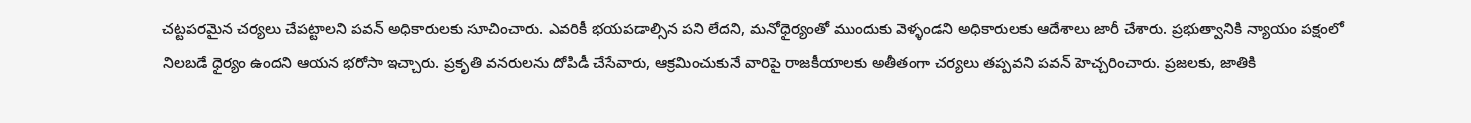చట్టపరమైన చర్యలు చేపట్టాలని పవన్ అధికారులకు సూచించారు. ఎవరికీ భయపడాల్సిన పని లేదని, మనోధైర్యంతో ముందుకు వెళ్ళండని అధికారులకు ఆదేశాలు జారీ చేశారు. ప్రభుత్వానికి న్యాయం పక్షంలో నిలబడే ధైర్యం ఉందని ఆయన భరోసా ఇచ్చారు. ప్రకృతి వనరులను దోపిడీ చేసేవారు, ఆక్రమించుకునే వారిపై రాజకీయాలకు అతీతంగా చర్యలు తప్పవని పవన్ హెచ్చరించారు. ప్రజలకు, జాతికి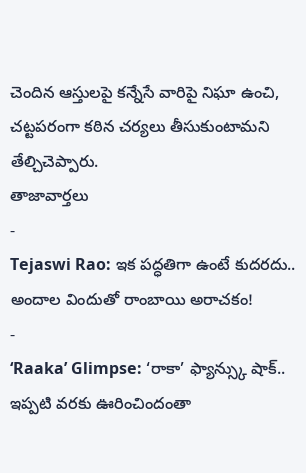చెందిన ఆస్తులపై కన్నేసే వారిపై నిఘా ఉంచి, చట్టపరంగా కఠిన చర్యలు తీసుకుంటామని తేల్చిచెప్పారు.
తాజావార్తలు
-
Tejaswi Rao: ఇక పద్ధతిగా ఉంటే కుదరదు.. అందాల విందుతో రాంబాయి అరాచకం!
-
‘Raaka’ Glimpse: ‘రాకా’ ఫ్యాన్స్కు షాక్.. ఇప్పటి వరకు ఊరించిందంతా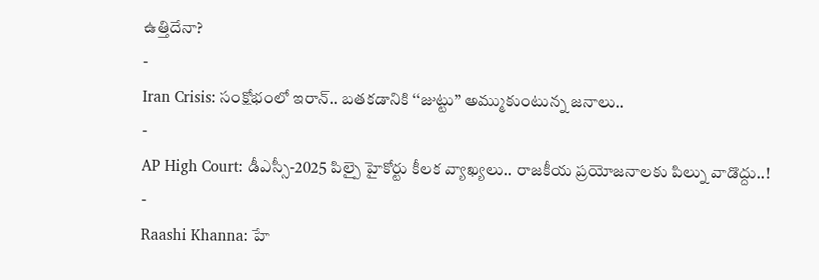ఉత్తిదేనా?
-
Iran Crisis: సంక్షోభంలో ఇరాన్.. బతకడానికి ‘‘జుట్టు’’ అమ్ముకుంటున్న జనాలు..
-
AP High Court: డీఎస్సీ-2025 పిల్పై హైకోర్టు కీలక వ్యాఖ్యలు.. రాజకీయ ప్రయోజనాలకు పిల్ను వాడొద్దు..!
-
Raashi Khanna: హే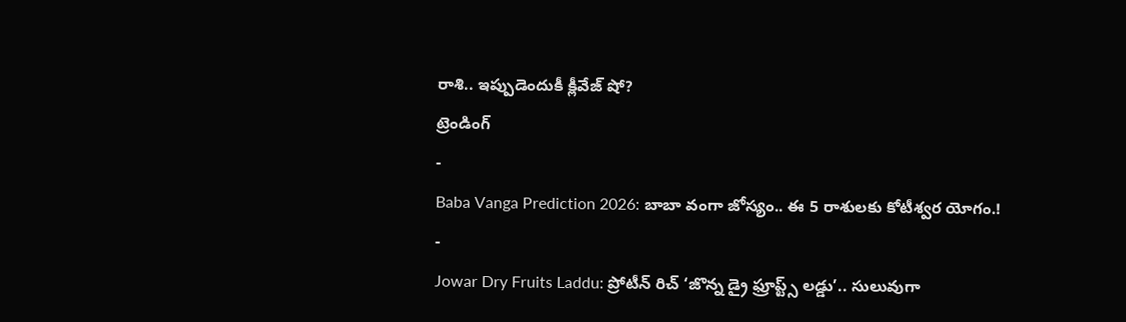రాశి.. ఇప్పుడెందుకీ క్లీవేజ్ షో?
ట్రెండింగ్
-
Baba Vanga Prediction 2026: బాబా వంగా జోస్యం.. ఈ 5 రాశులకు కోటీశ్వర యోగం.!
-
Jowar Dry Fruits Laddu: ప్రోటీన్ రిచ్ ‘జొన్న డ్రై ఫ్రూప్ట్స్ లడ్డు’.. సులువుగా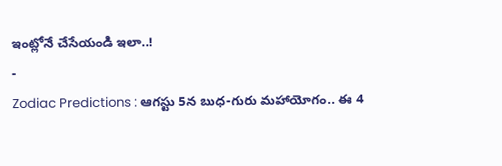ఇంట్లోనే చేసేయండి ఇలా..!
-
Zodiac Predictions : ఆగస్టు 5న బుధ-గురు మహాయోగం.. ఈ 4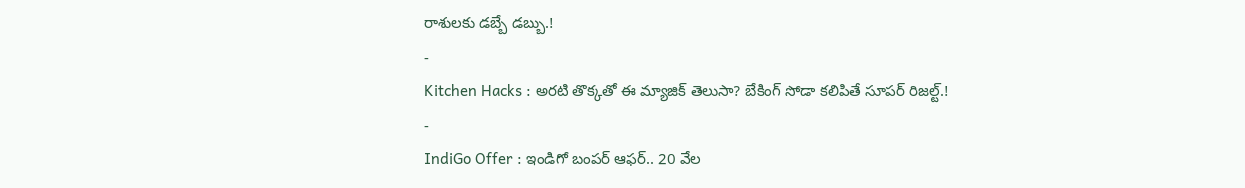రాశులకు డబ్బే డబ్బు.!
-
Kitchen Hacks : అరటి తొక్కతో ఈ మ్యాజిక్ తెలుసా? బేకింగ్ సోడా కలిపితే సూపర్ రిజల్ట్.!
-
IndiGo Offer : ఇండిగో బంపర్ ఆఫర్.. 20 వేల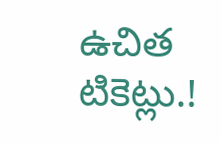ఉచిత టికెట్లు.!